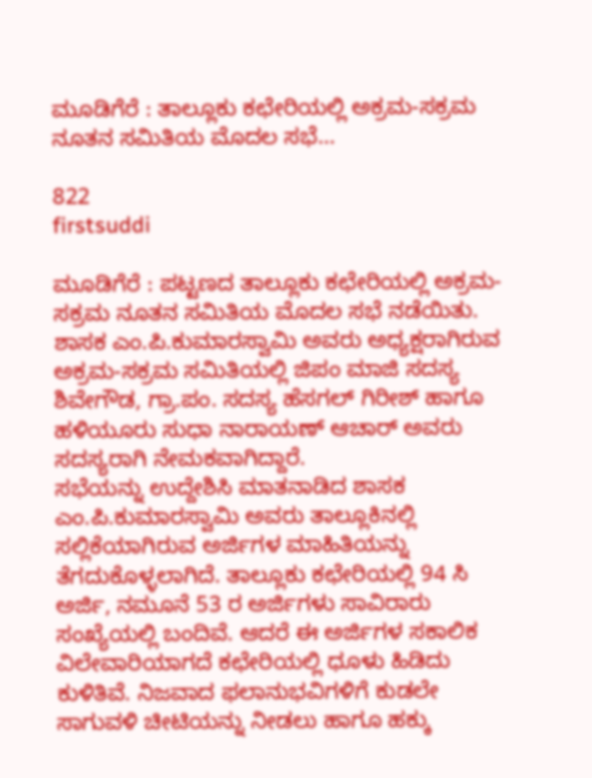ಮೂಡಿಗೆರೆ : ತಾಲ್ಲೂಕು ಕಛೇರಿಯಲ್ಲಿ ಅಕ್ರಮ-ಸಕ್ರಮ ನೂತನ ಸಮಿತಿಯ ಮೊದಲ ಸಭೆ…

822
firstsuddi

ಮೂಡಿಗೆರೆ : ಪಟ್ಟಣದ ತಾಲ್ಲೂಕು ಕಛೇರಿಯಲ್ಲಿ ಅಕ್ರಮ-ಸಕ್ರಮ ನೂತನ ಸಮಿತಿಯ ಮೊದಲ ಸಭೆ ನಡೆಯಿತು. ಶಾಸಕ ಎಂ.ಪಿ.ಕುಮಾರಸ್ವಾಮಿ ಅವರು ಅಧ್ಯಕ್ಷರಾಗಿರುವ ಅಕ್ರಮ-ಸಕ್ರಮ ಸಮಿತಿಯಲ್ಲಿ ಜಿಪಂ ಮಾಜಿ ಸದಸ್ಯ ಶಿವೇಗೌಡ, ಗ್ರಾ.ಪಂ. ಸದಸ್ಯ ಹೆಸಗಲ್ ಗಿರೀಶ್ ಹಾಗೂ ಹಳಿಯೂರು ಸುಧಾ ನಾರಾಯಣ್ ಆಚಾರ್ ಅವರು ಸದಸ್ಯರಾಗಿ ನೇಮಕವಾಗಿದ್ದಾರೆ.
ಸಭೆಯನ್ನು ಉದ್ದೇಶಿಸಿ ಮಾತನಾಡಿದ ಶಾಸಕ ಎಂ.ಪಿ.ಕುಮಾರಸ್ವಾಮಿ ಅವರು ತಾಲ್ಲೂಕಿನಲ್ಲಿ ಸಲ್ಲಿಕೆಯಾಗಿರುವ ಅರ್ಜಿಗಳ ಮಾಹಿತಿಯನ್ನು ತೆಗದುಕೊಳ್ಳಲಾಗಿದೆ. ತಾಲ್ಲೂಕು ಕಛೇರಿಯಲ್ಲಿ 94 ಸಿ ಅರ್ಜಿ, ನಮೂನೆ 53 ರ ಅರ್ಜಿಗಳು ಸಾವಿರಾರು ಸಂಖ್ಯೆಯಲ್ಲಿ ಬಂದಿವೆ. ಆದರೆ ಈ ಅರ್ಜಿಗಳ ಸಕಾಲಿಕ ವಿಲೇವಾರಿಯಾಗದೆ ಕಛೇರಿಯಲ್ಲಿ ಧೂಳು ಹಿಡಿದು ಕುಳಿತಿವೆ. ನಿಜವಾದ ಫಲಾನುಭವಿಗಳಿಗೆ ಕುಡಲೇ ಸಾಗುವಳಿ ಚೀಟಿಯನ್ನು ನೀಡಲು ಹಾಗೂ ಹಕ್ಕು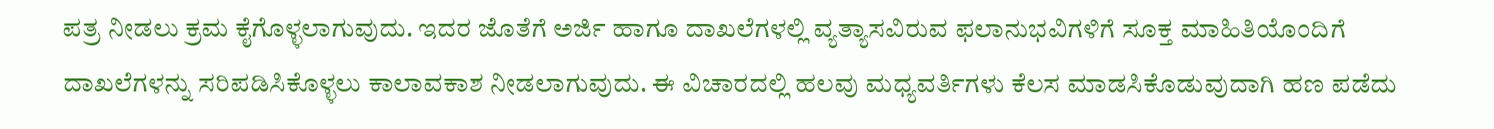ಪತ್ರ ನೀಡಲು ಕ್ರಮ ಕೈಗೊಳ್ಳಲಾಗುವುದು. ಇದರ ಜೊತೆಗೆ ಅರ್ಜಿ ಹಾಗೂ ದಾಖಲೆಗಳಲ್ಲಿ ವ್ಯತ್ಯಾಸವಿರುವ ಫಲಾನುಭವಿಗಳಿಗೆ ಸೂಕ್ತ ಮಾಹಿತಿಯೊಂದಿಗೆ ದಾಖಲೆಗಳನ್ನು ಸರಿಪಡಿಸಿಕೊಳ್ಳಲು ಕಾಲಾವಕಾಶ ನೀಡಲಾಗುವುದು. ಈ ವಿಚಾರದಲ್ಲಿ ಹಲವು ಮಧ್ಯವರ್ತಿಗಳು ಕೆಲಸ ಮಾಡಸಿಕೊಡುವುದಾಗಿ ಹಣ ಪಡೆದು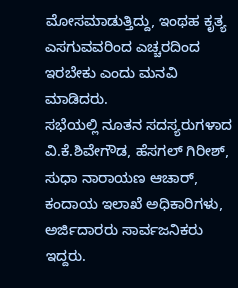ಮೋಸಮಾಡುತ್ತಿದ್ದು, ಇಂಥಹ ಕೃತ್ಯ ಎಸಗುವವರಿಂದ ಎಚ್ಚರದಿಂದ ಇರಬೇಕು ಎಂದು ಮನವಿ ಮಾಡಿದರು.
ಸಭೆಯಲ್ಲಿ ನೂತನ ಸದಸ್ಯರುಗಳಾದ ವಿ.ಕೆ.ಶಿವೇಗೌಡ, ಹೆಸಗಲ್ ಗಿರೀಶ್, ಸುಧಾ ನಾರಾಯಣ ಆಚಾರ್, ಕಂದಾಯ ಇಲಾಖೆ ಅಧಿಕಾರಿಗಳು, ಅರ್ಜಿದಾರರು ಸಾರ್ವಜನಿಕರು ಇದ್ದರು.